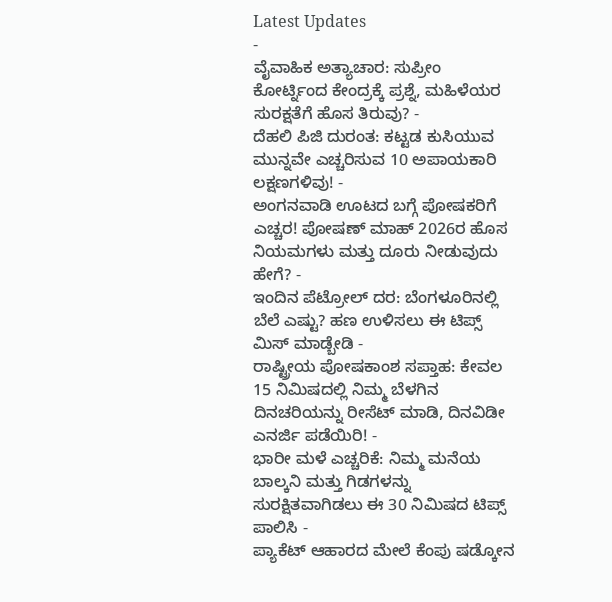Latest Updates
-
ವೈವಾಹಿಕ ಅತ್ಯಾಚಾರ: ಸುಪ್ರೀಂ ಕೋರ್ಟ್ನಿಂದ ಕೇಂದ್ರಕ್ಕೆ ಪ್ರಶ್ನೆ, ಮಹಿಳೆಯರ ಸುರಕ್ಷತೆಗೆ ಹೊಸ ತಿರುವು? -
ದೆಹಲಿ ಪಿಜಿ ದುರಂತ: ಕಟ್ಟಡ ಕುಸಿಯುವ ಮುನ್ನವೇ ಎಚ್ಚರಿಸುವ 10 ಅಪಾಯಕಾರಿ ಲಕ್ಷಣಗಳಿವು! -
ಅಂಗನವಾಡಿ ಊಟದ ಬಗ್ಗೆ ಪೋಷಕರಿಗೆ ಎಚ್ಚರ! ಪೋಷಣ್ ಮಾಹ್ 2026ರ ಹೊಸ ನಿಯಮಗಳು ಮತ್ತು ದೂರು ನೀಡುವುದು ಹೇಗೆ? -
ಇಂದಿನ ಪೆಟ್ರೋಲ್ ದರ: ಬೆಂಗಳೂರಿನಲ್ಲಿ ಬೆಲೆ ಎಷ್ಟು? ಹಣ ಉಳಿಸಲು ಈ ಟಿಪ್ಸ್ ಮಿಸ್ ಮಾಡ್ಬೇಡಿ -
ರಾಷ್ಟ್ರೀಯ ಪೋಷಕಾಂಶ ಸಪ್ತಾಹ: ಕೇವಲ 15 ನಿಮಿಷದಲ್ಲಿ ನಿಮ್ಮ ಬೆಳಗಿನ ದಿನಚರಿಯನ್ನು ರೀಸೆಟ್ ಮಾಡಿ, ದಿನವಿಡೀ ಎನರ್ಜಿ ಪಡೆಯಿರಿ! -
ಭಾರೀ ಮಳೆ ಎಚ್ಚರಿಕೆ: ನಿಮ್ಮ ಮನೆಯ ಬಾಲ್ಕನಿ ಮತ್ತು ಗಿಡಗಳನ್ನು ಸುರಕ್ಷಿತವಾಗಿಡಲು ಈ 30 ನಿಮಿಷದ ಟಿಪ್ಸ್ ಪಾಲಿಸಿ -
ಪ್ಯಾಕೆಟ್ ಆಹಾರದ ಮೇಲೆ ಕೆಂಪು ಷಡ್ಕೋನ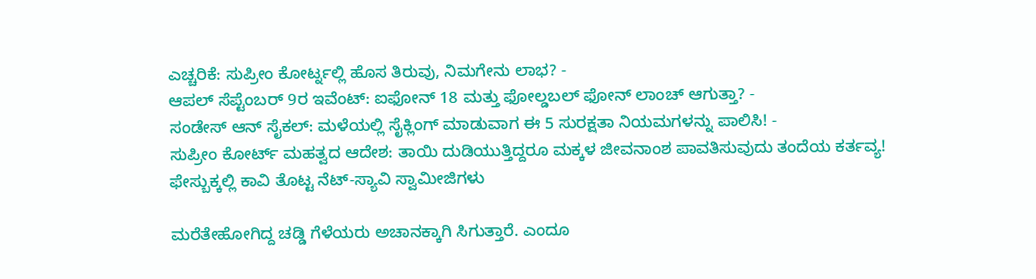ಎಚ್ಚರಿಕೆ: ಸುಪ್ರೀಂ ಕೋರ್ಟ್ನಲ್ಲಿ ಹೊಸ ತಿರುವು, ನಿಮಗೇನು ಲಾಭ? -
ಆಪಲ್ ಸೆಪ್ಟೆಂಬರ್ 9ರ ಇವೆಂಟ್: ಐಫೋನ್ 18 ಮತ್ತು ಫೋಲ್ಡಬಲ್ ಫೋನ್ ಲಾಂಚ್ ಆಗುತ್ತಾ? -
ಸಂಡೇಸ್ ಆನ್ ಸೈಕಲ್: ಮಳೆಯಲ್ಲಿ ಸೈಕ್ಲಿಂಗ್ ಮಾಡುವಾಗ ಈ 5 ಸುರಕ್ಷತಾ ನಿಯಮಗಳನ್ನು ಪಾಲಿಸಿ! -
ಸುಪ್ರೀಂ ಕೋರ್ಟ್ ಮಹತ್ವದ ಆದೇಶ: ತಾಯಿ ದುಡಿಯುತ್ತಿದ್ದರೂ ಮಕ್ಕಳ ಜೀವನಾಂಶ ಪಾವತಿಸುವುದು ತಂದೆಯ ಕರ್ತವ್ಯ!
ಫೇಸ್ಬುಕ್ಕಲ್ಲಿ ಕಾವಿ ತೊಟ್ಟ ನೆಟ್-ಸ್ಯಾವಿ ಸ್ವಾಮೀಜಿಗಳು

ಮರೆತೇಹೋಗಿದ್ದ ಚಡ್ಡಿ ಗೆಳೆಯರು ಅಚಾನಕ್ಕಾಗಿ ಸಿಗುತ್ತಾರೆ. ಎಂದೂ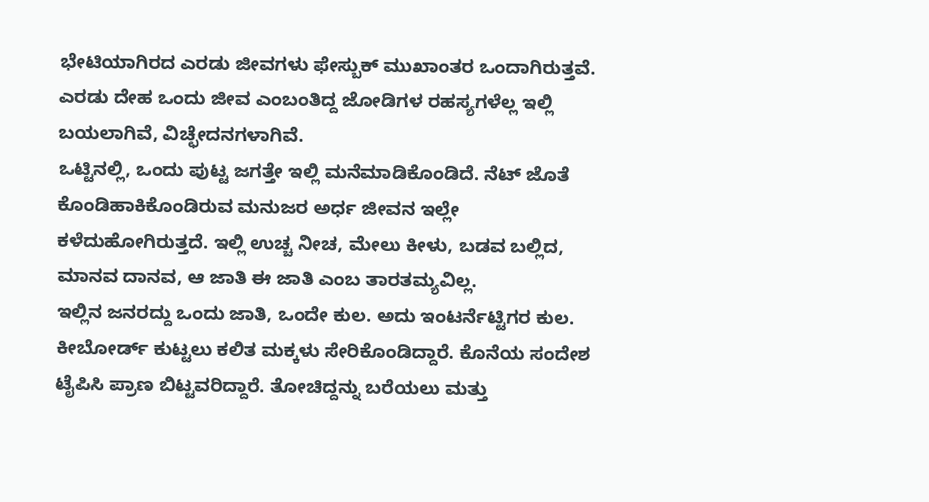ಭೇಟಿಯಾಗಿರದ ಎರಡು ಜೀವಗಳು ಫೇಸ್ಬುಕ್ ಮುಖಾಂತರ ಒಂದಾಗಿರುತ್ತವೆ. ಎರಡು ದೇಹ ಒಂದು ಜೀವ ಎಂಬಂತಿದ್ದ ಜೋಡಿಗಳ ರಹಸ್ಯಗಳೆಲ್ಲ ಇಲ್ಲಿ ಬಯಲಾಗಿವೆ, ವಿಚ್ಛೇದನಗಳಾಗಿವೆ.
ಒಟ್ಟಿನಲ್ಲಿ, ಒಂದು ಪುಟ್ಟ ಜಗತ್ತೇ ಇಲ್ಲಿ ಮನೆಮಾಡಿಕೊಂಡಿದೆ. ನೆಟ್ ಜೊತೆ ಕೊಂಡಿಹಾಕಿಕೊಂಡಿರುವ ಮನುಜರ ಅರ್ಧ ಜೀವನ ಇಲ್ಲೇ ಕಳೆದುಹೋಗಿರುತ್ತದೆ. ಇಲ್ಲಿ ಉಚ್ಚ ನೀಚ, ಮೇಲು ಕೀಳು, ಬಡವ ಬಲ್ಲಿದ, ಮಾನವ ದಾನವ, ಆ ಜಾತಿ ಈ ಜಾತಿ ಎಂಬ ತಾರತಮ್ಯವಿಲ್ಲ.
ಇಲ್ಲಿನ ಜನರದ್ದು ಒಂದು ಜಾತಿ, ಒಂದೇ ಕುಲ. ಅದು ಇಂಟರ್ನೆಟ್ಟಿಗರ ಕುಲ. ಕೀಬೋರ್ಡ್ ಕುಟ್ಟಲು ಕಲಿತ ಮಕ್ಕಳು ಸೇರಿಕೊಂಡಿದ್ದಾರೆ. ಕೊನೆಯ ಸಂದೇಶ ಟೈಪಿಸಿ ಪ್ರಾಣ ಬಿಟ್ಟವರಿದ್ದಾರೆ. ತೋಚಿದ್ದನ್ನು ಬರೆಯಲು ಮತ್ತು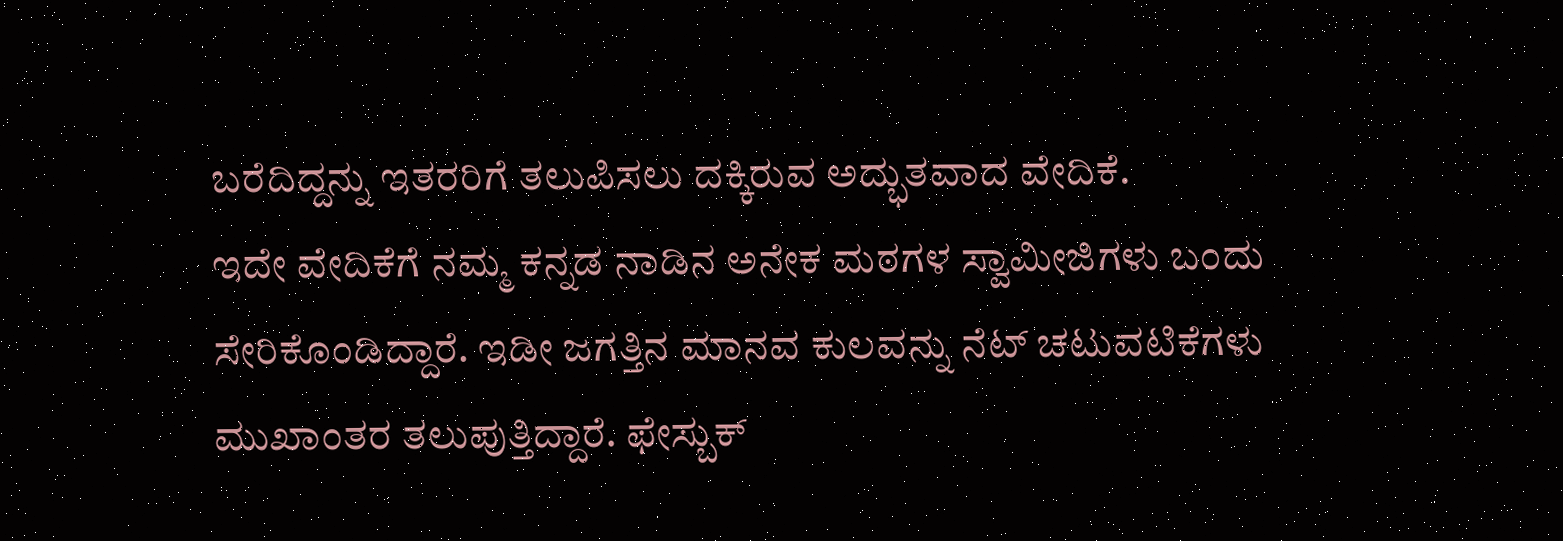ಬರೆದಿದ್ದನ್ನು ಇತರರಿಗೆ ತಲುಪಿಸಲು ದಕ್ಕಿರುವ ಅದ್ಭುತವಾದ ವೇದಿಕೆ.
ಇದೇ ವೇದಿಕೆಗೆ ನಮ್ಮ ಕನ್ನಡ ನಾಡಿನ ಅನೇಕ ಮಠಗಳ ಸ್ವಾಮೀಜಿಗಳು ಬಂದು ಸೇರಿಕೊಂಡಿದ್ದಾರೆ. ಇಡೀ ಜಗತ್ತಿನ ಮಾನವ ಕುಲವನ್ನು ನೆಟ್ ಚಟುವಟಿಕೆಗಳು ಮುಖಾಂತರ ತಲುಪುತ್ತಿದ್ದಾರೆ. ಫೇಸ್ಬುಕ್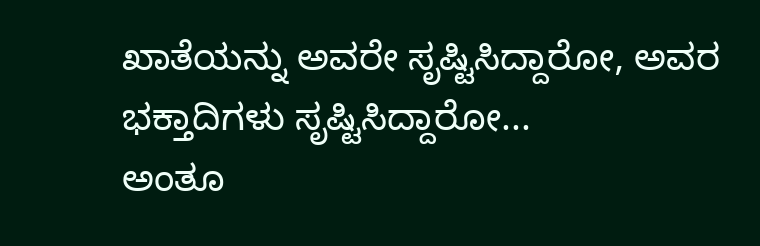ಖಾತೆಯನ್ನು ಅವರೇ ಸೃಷ್ಟಿಸಿದ್ದಾರೋ, ಅವರ ಭಕ್ತಾದಿಗಳು ಸೃಷ್ಟಿಸಿದ್ದಾರೋ...
ಅಂತೂ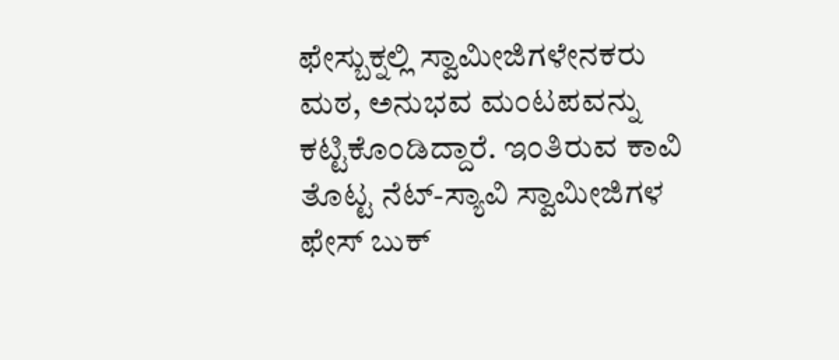ಫೇಸ್ಬುಕ್ನಲ್ಲಿ ಸ್ವಾಮೀಜಿಗಳೇನಕರು ಮಠ, ಅನುಭವ ಮಂಟಪವನ್ನು ಕಟ್ಟಿಕೊಂಡಿದ್ದಾರೆ. ಇಂತಿರುವ ಕಾವಿ ತೊಟ್ಟ ನೆಟ್-ಸ್ಯಾವಿ ಸ್ವಾಮೀಜಿಗಳ ಫೇಸ್ ಬುಕ್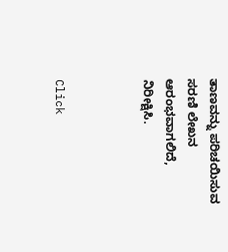ತಾಣವನ್ನು ಪರಿಚಯಿಸುವ ಸರಣಿ ಲೇಖನ ಆರಂಭವಾಗಲಿದೆ, ನಿರೀಕ್ಷಿಸಿ.



Click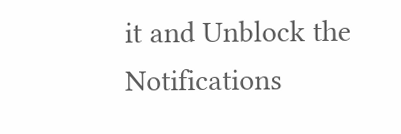it and Unblock the Notifications